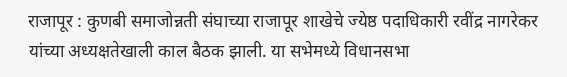राजापूर : कुणबी समाजोन्नती संघाच्या राजापूर शाखेचे ज्येष्ठ पदाधिकारी रवींद्र नागरेकर यांच्या अध्यक्षतेखाली काल बैठक झाली. या सभेमध्ये विधानसभा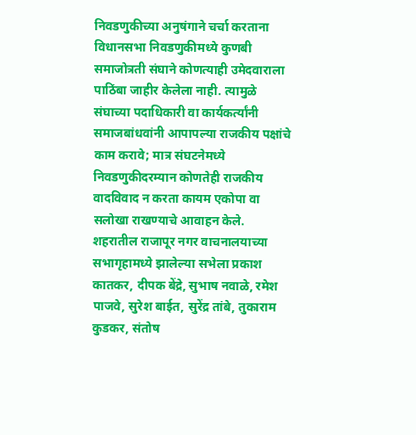निवडणुकीच्या अनुषंगाने चर्चा करताना विधानसभा निवडणुकीमध्ये कुणबी समाजोत्रती संघाने कोणत्याही उमेदवाराला पाठिंबा जाहीर केलेला नाही. त्यामुळे संघाच्या पदाधिकारी वा कार्यकर्त्यांनी समाजबांधवांनी आपापल्या राजकीय पक्षांचे काम करावे; मात्र संघटनेमध्ये निवडणुकीदरम्यान कोणतेही राजकीय वादविवाद न करता कायम एकोपा वा सलोखा राखण्याचे आवाहन केले.
शहरातील राजापूर नगर वाचनालयाच्या सभागृहामध्ये झालेल्या सभेला प्रकाश कातकर, दीपक बेंद्रे, सुभाष नवाळे, रमेश पाजवे, सुरेश बाईत, सुरेंद्र तांबे, तुकाराम कुडकर, संतोष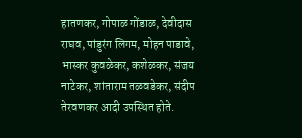हातणकर, गोपाळ गोंडाळ, देवीदास राघव, पांडुरंग लिगम, मोहन पाडावे, भास्कर कुवळेकर, कशेळकर, संजय नाटेकर, शांताराम तळवडेकर, संदीप तेरवणकर आदी उपस्थित होते.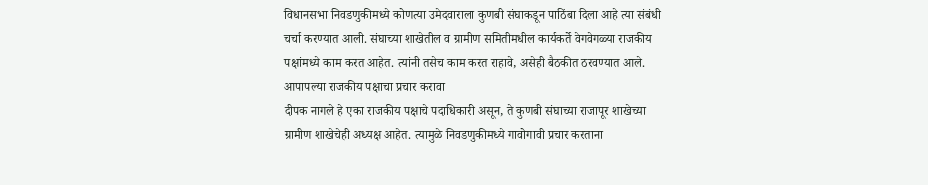विधानसभा निवडणुकीमध्ये कोणत्या उमेदवाराला कुणबी संघाकडून पाठिंबा दिला आहे त्या संबंधी चर्चा करण्यात आली. संघाच्या शाखेतील व ग्रामीण समितीमधील कार्यकर्ते वेगवेगळ्या राजकीय पक्षांमध्ये काम करत आहेत. त्यांनी तसेच काम करत राहावे, असेही बैठकीत ठरवण्यात आले.
आपापल्या राजकीय पक्षाचा प्रचार करावा
दीपक नागले हे एका राजकीय पक्षाचे पदाधिकारी असून, ते कुणबी संघाच्या राजापूर शाखेच्या ग्रामीण शाखेचेही अध्यक्ष आहेत. त्यामुळे निवडणुकीमध्ये गावोगावी प्रचार करताना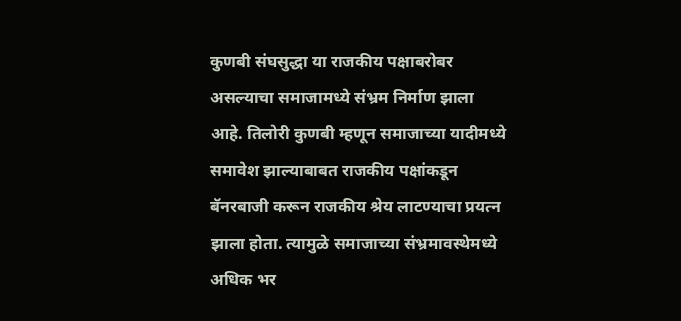कुणबी संघसुद्धा या राजकीय पक्षाबरोबर असल्याचा समाजामध्ये संभ्रम निर्माण झाला आहे. तिलोरी कुणबी म्हणून समाजाच्या यादीमध्ये समावेश झाल्याबाबत राजकीय पक्षांकडून बॅनरबाजी करून राजकीय श्रेय लाटण्याचा प्रयत्न झाला होता. त्यामुळे समाजाच्या संभ्रमावस्थेमध्ये अधिक भर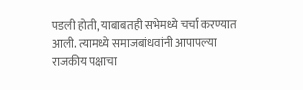पडली होती, याबाबतही सभेमध्ये चर्चा करण्यात आली. त्यामध्ये समाजबांधवांनी आपापल्या राजकीय पक्षाचा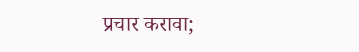प्रचार करावा;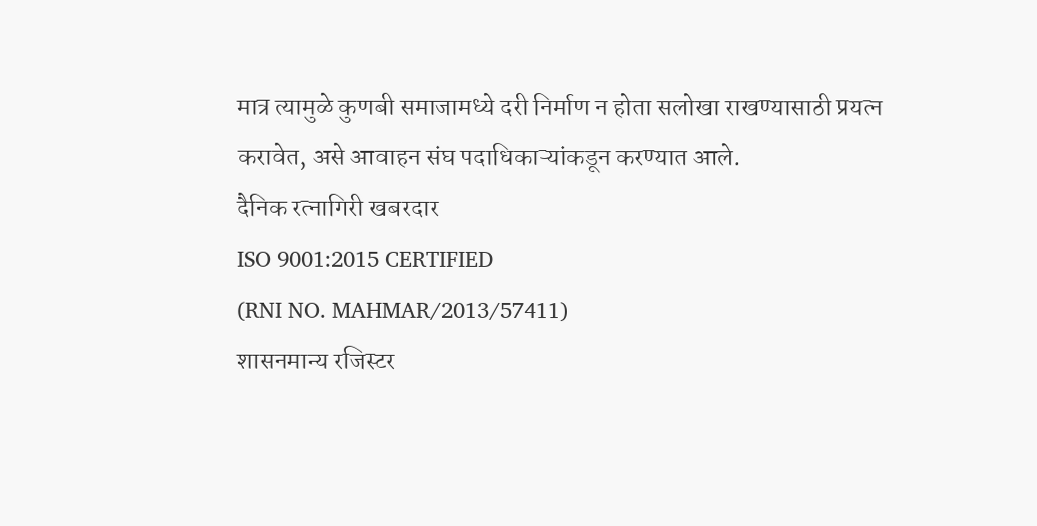मात्र त्यामुळे कुणबी समाजामध्ये दरी निर्माण न होता सलोखा राखण्यासाठी प्रयत्न करावेत, असे आवाहन संघ पदाधिकाऱ्यांकडून करण्यात आले.
दैनिक रत्नागिरी खबरदार
ISO 9001:2015 CERTIFIED
(RNI NO. MAHMAR/2013/57411)
शासनमान्य रजिस्टर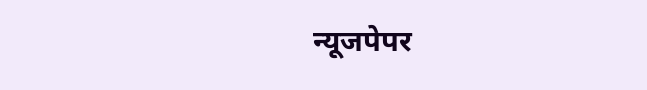न्यूजपेपर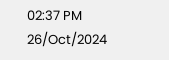02:37 PM 26/Oct/2024